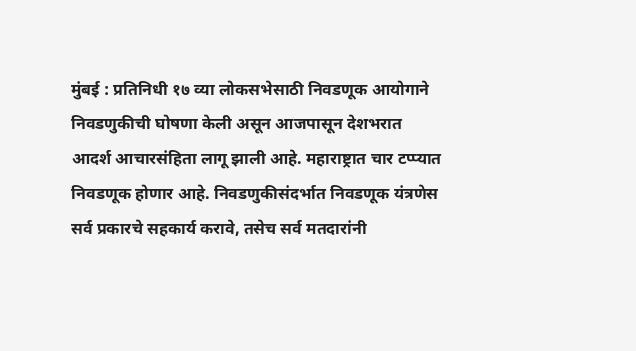मुंबई : प्रतिनिधी १७ व्या लोकसभेसाठी निवडणूक आयोगाने निवडणुकीची घोषणा केली असून आजपासून देशभरात आदर्श आचारसंहिता लागू झाली आहे. महाराष्ट्रात चार टप्प्यात निवडणूक होणार आहे. निवडणुकीसंदर्भात निवडणूक यंत्रणेस सर्व प्रकारचे सहकार्य करावे, तसेच सर्व मतदारांनी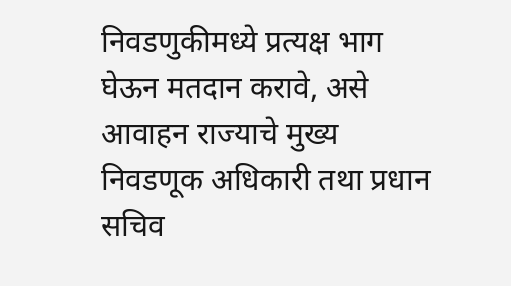निवडणुकीमध्ये प्रत्यक्ष भाग घेऊन मतदान करावे, असे आवाहन राज्याचे मुख्य निवडणूक अधिकारी तथा प्रधान सचिव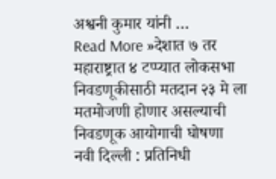अश्वनी कुमार यांनी …
Read More »देशात ७ तर महाराष्ट्रात ४ टप्प्यात लोकसभा निवडणूकीसाठी मतदान २३ मे ला मतमोजणी होणार असल्याची निवडणूक आयोगाची घोषणा
नवी दिल्ली : प्रतिनिधी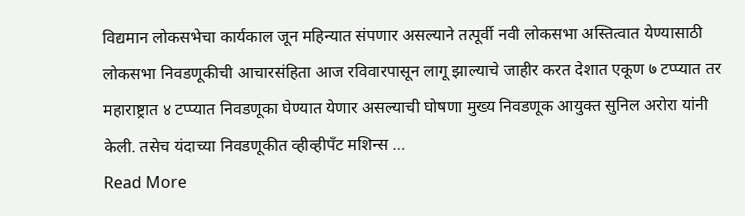विद्यमान लोकसभेचा कार्यकाल जून महिन्यात संपणार असल्याने तत्पूर्वी नवी लोकसभा अस्तित्वात येण्यासाठी लोकसभा निवडणूकीची आचारसंहिता आज रविवारपासून लागू झाल्याचे जाहीर करत देशात एकूण ७ टप्प्यात तर महाराष्ट्रात ४ टप्प्यात निवडणूका घेण्यात येणार असल्याची घोषणा मुख्य निवडणूक आयुक्त सुनिल अरोरा यांनी केली. तसेच यंदाच्या निवडणूकीत व्हीव्हीपँट मशिन्स …
Read More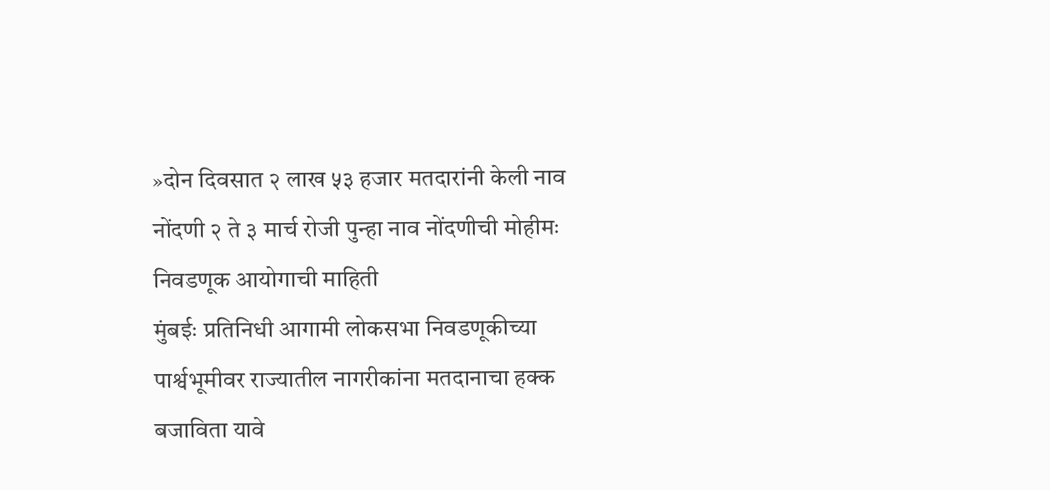»दोन दिवसात २ लाख ५३ हजार मतदारांनी केली नाव नोंदणी २ ते ३ मार्च रोजी पुन्हा नाव नोंदणीची मोहीमः निवडणूक आयोगाची माहिती
मुंबईः प्रतिनिधी आगामी लोकसभा निवडणूकीच्या पार्श्वभूमीवर राज्यातील नागरीकांना मतदानाचा हक्क बजाविता यावे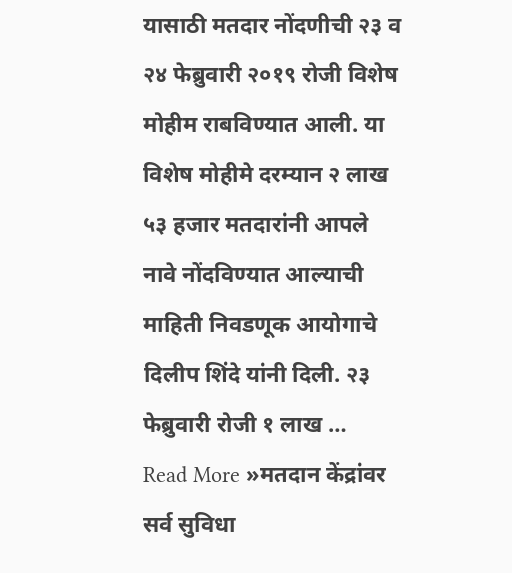यासाठी मतदार नोंदणीची २३ व २४ फेब्रुवारी २०१९ रोजी विशेष मोहीम राबविण्यात आली. या विशेष मोहीमे दरम्यान २ लाख ५३ हजार मतदारांनी आपले नावे नोंदविण्यात आल्याची माहिती निवडणूक आयोगाचे दिलीप शिंदे यांनी दिली. २३ फेब्रुवारी रोजी १ लाख …
Read More »मतदान केंद्रांवर सर्व सुविधा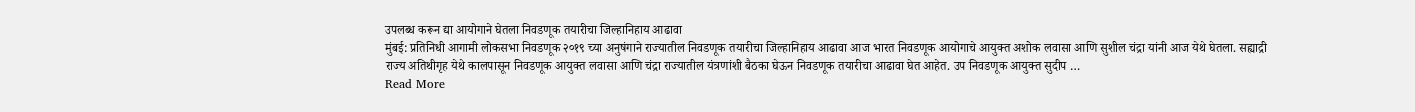उपलब्ध करून द्या आयोगाने घेतला निवडणूक तयारीचा जिल्हानिहाय आढावा
मुंबई: प्रतिनिधी आगामी लोकसभा निवडणूक २०१९ च्या अनुषंगाने राज्यातील निवडणूक तयारीचा जिल्हानिहाय आढावा आज भारत निवडणूक आयोगाचे आयुक्त अशोक लवासा आणि सुशील चंद्रा यांनी आज येथे घेतला. सह्याद्री राज्य अतिथीगृह येथे कालपासून निवडणूक आयुक्त लवासा आणि चंद्रा राज्यातील यंत्रणांशी बैठका घेऊन निवडणूक तयारीचा आढावा घेत आहेत. उप निवडणूक आयुक्त सुदीप …
Read More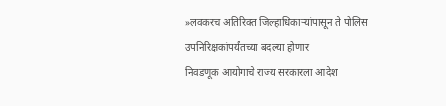»लवकरच अतिरिक्त जिल्हाधिकाऱ्यांपासून ते पोलिस उपनिरिक्षकांपर्यंतच्या बदल्या होणार
निवडणूक आयोगाचे राज्य सरकारला आदेश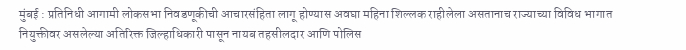मुंबई : प्रतिनिधी आगामी लोकसभा निवडणूकीची आचारसंहिता लागू होण्यास अवघा महिना शिल्लक राहीलेला असतानाच राज्याच्या विविध भागात नियुक्तीवर असलेल्या अतिरिक्त जिल्हाधिकारी पासून नायब तहसीलदार आणि पोलिस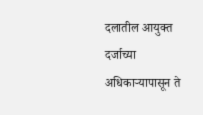दलातील आयुक्त दर्जाच्या अधिकाऱ्यापासून ते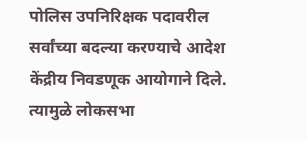पोलिस उपनिरिक्षक पदावरील सर्वांच्या बदल्या करण्याचे आदेश केंद्रीय निवडणूक आयोगाने दिले. त्यामुळे लोकसभा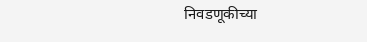निवडणूकीच्या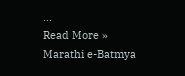…
Read More »
Marathi e-Batmya